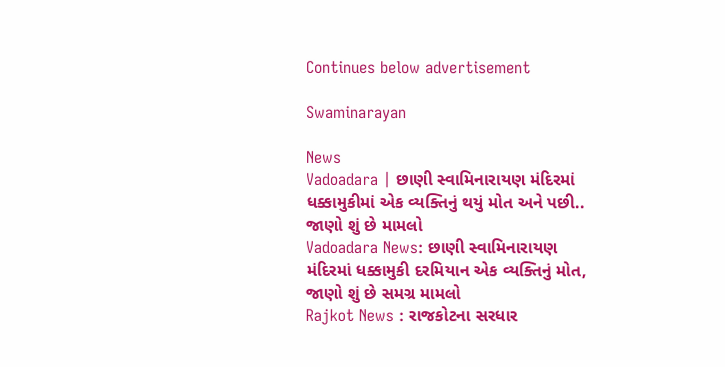Continues below advertisement

Swaminarayan

News
Vadoadara | છાણી સ્વામિનારાયણ મંદિરમાં ધક્કામુકીમાં એક વ્યક્તિનું થયું મોત અને પછી.. જાણો શું છે મામલો
Vadoadara News: છાણી સ્વામિનારાયણ મંદિરમાં ધક્કામુકી દરમિયાન એક વ્યક્તિનું મોત, જાણો શું છે સમગ્ર મામલો
Rajkot News : રાજકોટના સરધાર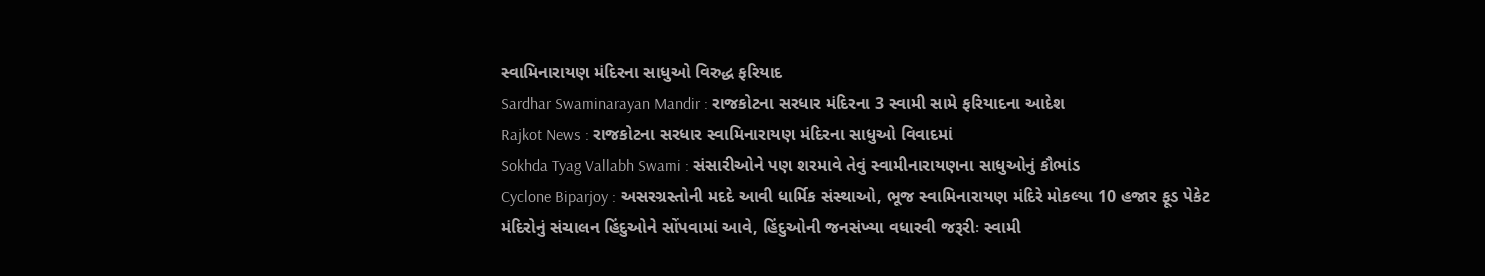સ્વામિનારાયણ મંદિરના સાધુઓ વિરુદ્ધ ફરિયાદ
Sardhar Swaminarayan Mandir : રાજકોટના સરધાર મંદિરના 3 સ્વામી સામે ફરિયાદના આદેશ
Rajkot News : રાજકોટના સરધાર સ્વામિનારાયણ મંદિરના સાધુઓ વિવાદમાં
Sokhda Tyag Vallabh Swami : સંસારીઓને પણ શરમાવે તેવું સ્વામીનારાયણના સાધુઓનું કૌભાંડ
Cyclone Biparjoy : અસરગ્રસ્તોની મદદે આવી ધાર્મિક સંસ્થાઓ, ભૂજ સ્વામિનારાયણ મંદિરે મોકલ્યા 10 હજાર ફૂડ પેકેટ
મંદિરોનું સંચાલન હિંદુઓને સોંપવામાં આવે, હિંદુઓની જનસંખ્યા વધારવી જરૂરીઃ સ્વામી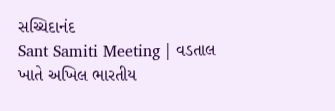સચ્ચિદાનંદ
Sant Samiti Meeting | વડતાલ ખાતે અખિલ ભારતીય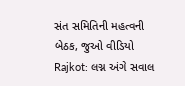સંત સમિતિની મહત્વની બેઠક, જુઓ વીડિયો
Rajkot: લગ્ન અંગે સવાલ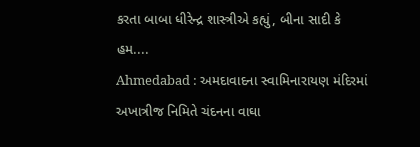કરતા બાબા ધીરેન્દ્ર શાસ્ત્રીએ કહ્યું, બીના સાદી કે હમ....
Ahmedabad : અમદાવાદના સ્વામિનારાયણ મંદિરમાં અખાત્રીજ નિમિતે ચંદનના વાઘા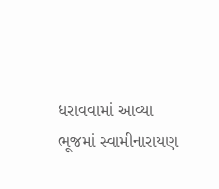ધરાવવામાં આવ્યા
ભૂજમાં સ્વામીનારાયણ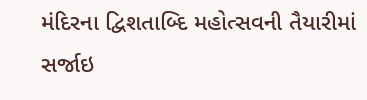મંદિરના દ્વિશતાબ્દિ મહોત્સવની તૈયારીમાં સર્જાઇ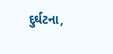દુર્ઘટના,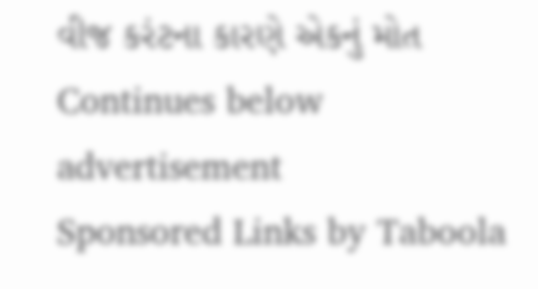વીજ કરંટના કારણે એકનું મોત
Continues below advertisement
Sponsored Links by Taboola